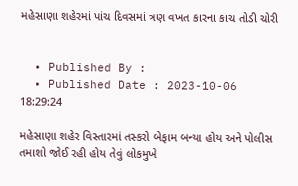મહેસાણા શહેરમાં પાંચ દિવસમાં ત્રણ વખત કારના કાચ તોડી ચોરી


  • Published By :
  • Published Date : 2023-10-06 18:29:24

મહેસાણા શહેર વિસ્તારમાં તસ્કરો બેફામ બન્યા હોય અને પોલીસ તમાશો જોઈ રહી હોય તેવું લોકમુખે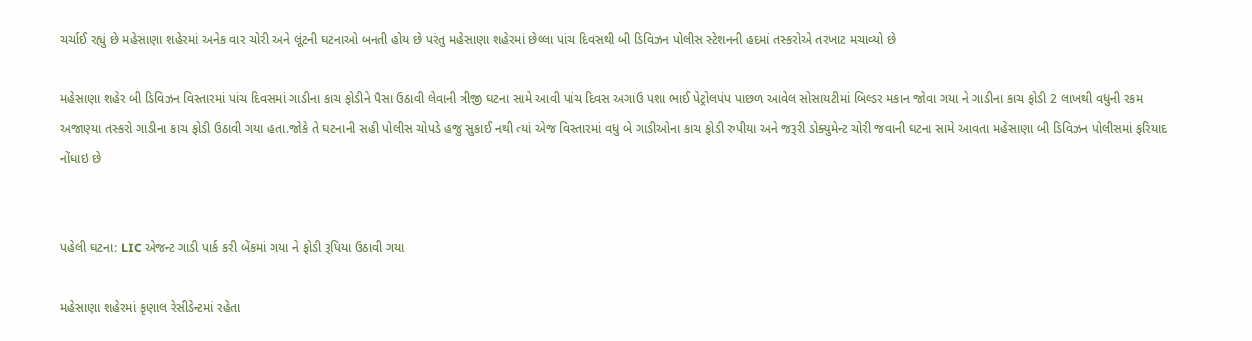ચર્ચાઈ રહ્યું છે મહેસાણા શહેરમાં અનેક વાર ચોરી અને લૂંટની ઘટનાઓ બનતી હોય છે પરંતુ મહેસાણા શહેરમાં છેલ્લા પાંચ દિવસથી બી ડિવિઝન પોલીસ સ્ટેશનની હદમાં તસ્કરોએ તરખાટ મચાવ્યો છે

મહેસાણા શહેર બી ડિવિઝન વિસ્તારમાં પાંચ દિવસમાં ગાડીના કાચ ફોડીને પૈસા ઉઠાવી લેવાની ત્રીજી ઘટના સામે આવી પાંચ દિવસ અગાઉ પશા ભાઈ પેટ્રોલપંપ પાછળ આવેલ સોસાયટીમાં બિલ્ડર મકાન જોવા ગયા ને ગાડીના કાચ ફોડી 2 લાખથી વધુની રકમ અજાણ્યા તસ્કરો ગાડીના કાચ ફોડી ઉઠાવી ગયા હતા.જોકે તે ઘટનાની સહી પોલીસ ચોપડે હજુ સુકાઈ નથી ત્યાં એજ વિસ્તારમાં વધુ બે ગાડીઓના કાચ ફોડી રુપીયા અને જરૂરી ડોક્યુમેન્ટ ચોરી જવાની ઘટના સામે આવતા મહેસાણા બી ડિવિઝન પોલીસમાં ફરિયાદ નોંધાઇ છે


પહેલી ઘટના: LIC એજન્ટ ગાડી પાર્ક કરી બેંકમાં ગયા ને ફોડી રૂપિયા ઉઠાવી ગયા

મહેસાણા શહેરમાં કૃણાલ રેસીડેન્ટમાં રહેતા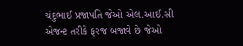ચંદુભાઈ પ્રજાપતિ જેઓ એલ.આઈ.સી એજન્ટ તરીકે ફરજ બજાવે છે જેઓ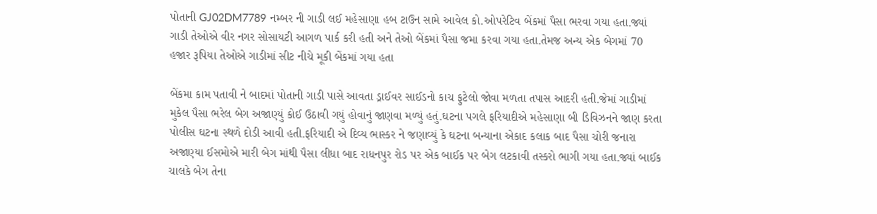પોતાની GJ02DM7789 નમ્બર ની ગાડી લઈ મહેસાણા હબ ટાઉન સામે આવેલ કો.ઓપરેટિવ બેંકમાં પૈસા ભરવા ગયા હતા.જ્યાં ગાડી તેઓએ વીર નગર સોસાયટી આગળ પાર્ક કરી હતી અને તેઓ બેંકમાં પૈસા જમા કરવા ગયા હતા.તેમજ અન્ય એક બેગમાં 70 હજાર રૂપિયા તેઓએ ગાડીમાં સીટ નીચે મૂકી બેંકમાં ગયા હતા

બેંકમા કામ પતાવી ને બાદમાં પોતાની ગાડી પાસે આવતા ડ્રાઈવર સાઈડનો કાચ ફુટેલો જોવા મળતા તપાસ આદરી હતી.જેમાં ગાડીમાં મુકેલ પૈસા ભરેલ બેગ અજાણ્યું કોઈ ઉઠાવી ગયું હોવાનું જાણવા મળ્યું હતું.ઘટના પગલે ફરિયાદીએ મહેસાણા બી ડિવિઝનને જાણ કરતા પોલીસ ઘટના સ્થળે દોડી આવી હતી.ફરિયાદી એ દિવ્ય ભાસ્કર ને જણાવ્યું કે ઘટના બન્યાના એકાદ કલાક બાદ પૈસા ચોરી જનારા અજાણ્યા ઈસમોએ મારી બેગ માંથી પૈસા લીધા બાદ રાધનપુર રોડ પર એક બાઈક પર બેગ લટકાવી તસ્કરો ભાગી ગયા હતા.જ્યાં બાઈક ચાલકે બેગ તેના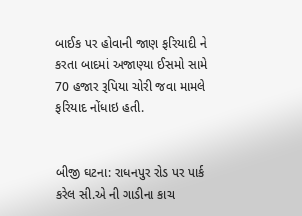બાઈક પર હોવાની જાણ ફરિયાદી ને કરતા બાદમાં અજાણ્યા ઈસમો સામે 70 હજાર રૂપિયા ચોરી જવા મામલે ફરિયાદ નોંધાઇ હતી.


બીજી ઘટના: રાધનપુર રોડ પર પાર્ક કરેલ સી.એ ની ગાડીના કાચ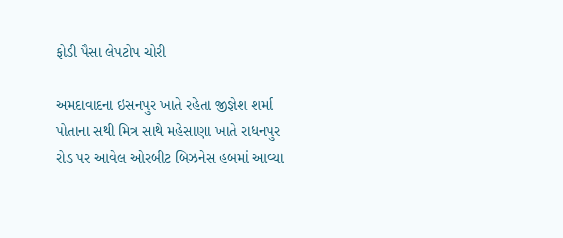ફોડી પૈસા લેપટોપ ચોરી

અમદાવાદના ઇસનપુર ખાતે રહેતા જીજ્ઞેશ શર્મા પોતાના સથી મિત્ર સાથે મહેસાણા ખાતે રાધનપુર રોડ પર આવેલ ઓરબીટ બિઝનેસ હબમાં આવ્યા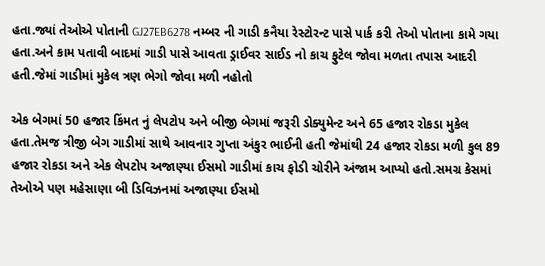હતા.જ્યાં તેઓએ પોતાની GJ27EB6278 નમ્બર ની ગાડી કનૈયા રેસ્ટોરન્ટ પાસે પાર્ક કરી તેઓ પોતાના કામે ગયા હતા.અને કામ પતાવી બાદમાં ગાડી પાસે આવતા ડ્રાઈવર સાઈડ નો કાચ ફુટેલ જોવા મળતા તપાસ આદરી હતી.જેમાં ગાડીમાં મુકેલ ત્રણ ભેગો જોવા મળી નહોતો

એક બેગમાં 50 હજાર કિંમત નું લેપટોપ અને બીજી બેગમાં જરૂરી ડોક્યુમેન્ટ અને 65 હજાર રોકડા મુકેલ હતા.તેમજ ત્રીજી બેગ ગાડીમાં સાથે આવનાર ગુપ્તા અંકુર ભાઈની હતી જેમાંથી 24 હજાર રોકડા મળી કુલ 89 હજાર રોકડા અને એક લેપટોપ અજાણ્યા ઈસમો ગાડીમાં કાચ ફોડી ચોરીને અંજામ આપ્યો હતો.સમગ્ર કેસમાં તેઓએ પણ મહેસાણા બી ડિવિઝનમાં અજાણ્યા ઈસમો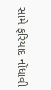સામે ફરિયાદ નોંધાવી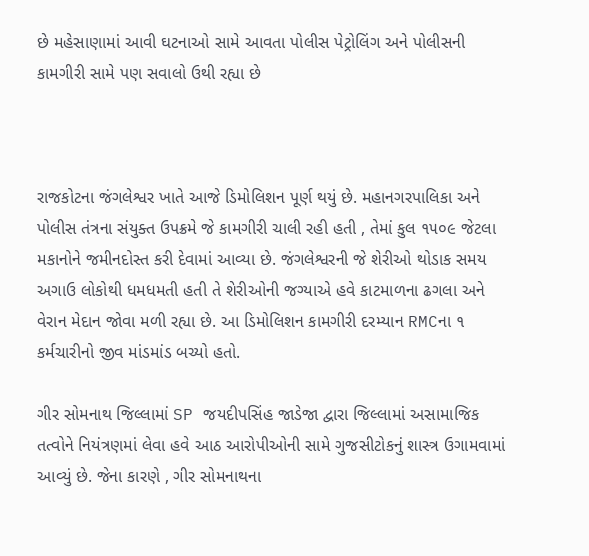છે મહેસાણામાં આવી ઘટનાઓ સામે આવતા પોલીસ પેટ્રોલિંગ અને પોલીસની કામગીરી સામે પણ સવાલો ઉથી રહ્યા છે



રાજકોટના જંગલેશ્વર ખાતે આજે ડિમોલિશન પૂર્ણ થયું છે. મહાનગરપાલિકા અને પોલીસ તંત્રના સંયુક્ત ઉપક્રમે જે કામગીરી ચાલી રહી હતી , તેમાં કુલ ૧૫૦૯ જેટલા મકાનોને જમીનદોસ્ત કરી દેવામાં આવ્યા છે. જંગલેશ્વરની જે શેરીઓ થોડાક સમય અગાઉ લોકોથી ધમધમતી હતી તે શેરીઓની જગ્યાએ હવે કાટમાળના ઢગલા અને વેરાન મેદાન જોવા મળી રહ્યા છે. આ ડિમોલિશન કામગીરી દરમ્યાન RMCના ૧ કર્મચારીનો જીવ માંડમાંડ બચ્યો હતો.

ગીર સોમનાથ જિલ્લામાં SP જયદીપસિંહ જાડેજા દ્વારા જિલ્લામાં અસામાજિક તત્વોને નિયંત્રણમાં લેવા હવે આઠ આરોપીઓની સામે ગુજસીટોકનું શાસ્ત્ર ઉગામવામાં આવ્યું છે. જેના કારણે , ગીર સોમનાથના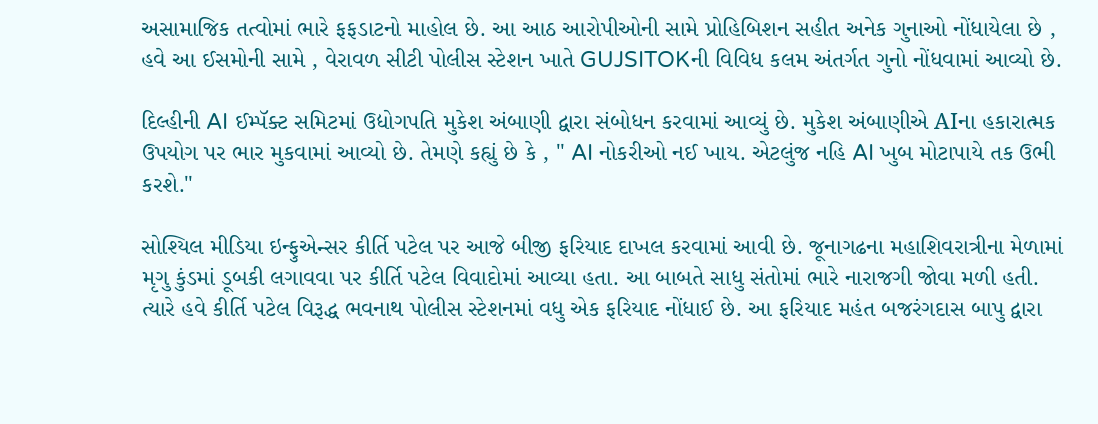અસામાજિક તત્વોમાં ભારે ફફડાટનો માહોલ છે. આ આઠ આરોપીઓની સામે પ્રોહિબિશન સહીત અનેક ગુનાઓ નોંધાયેલા છે , હવે આ ઈસમોની સામે , વેરાવળ સીટી પોલીસ સ્ટેશન ખાતે GUJSITOKની વિવિધ કલમ અંતર્ગત ગુનો નોંધવામાં આવ્યો છે.

દિલ્હીની AI ઈમ્પૅક્ટ સમિટમાં ઉદ્યોગપતિ મુકેશ અંબાણી દ્વારા સંબોધન કરવામાં આવ્યું છે. મુકેશ અંબાણીએ AIના હકારાત્મક ઉપયોગ પર ભાર મુકવામાં આવ્યો છે. તેમણે કહ્યું છે કે , " AI નોકરીઓ નઈ ખાય. એટલુંજ નહિ AI ખુબ મોટાપાયે તક ઉભી કરશે."

સોશ્યિલ મીડિયા ઇન્ફુએન્સર કીર્તિ પટેલ પર આજે બીજી ફરિયાદ દાખલ કરવામાં આવી છે. જૂનાગઢના મહાશિવરાત્રીના મેળામાં મૃગુ કુંડમાં ડૂબકી લગાવવા પર કીર્તિ પટેલ વિવાદોમાં આવ્યા હતા. આ બાબતે સાધુ સંતોમાં ભારે નારાજગી જોવા મળી હતી. ત્યારે હવે કીર્તિ પટેલ વિરૂદ્ધ ભવનાથ પોલીસ સ્ટેશનમાં વધુ એક ફરિયાદ નોંધાઈ છે. આ ફરિયાદ મહંત બજરંગદાસ બાપુ દ્વારા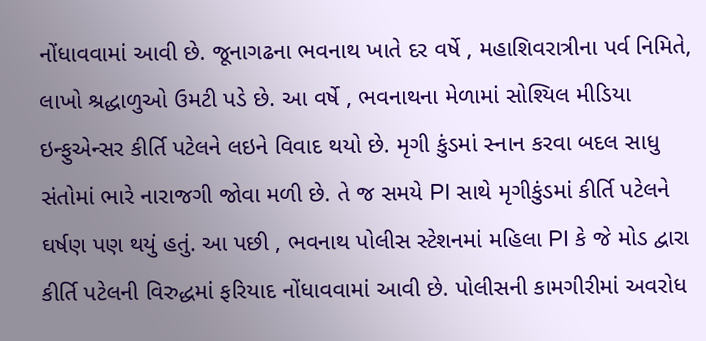નોંધાવવામાં આવી છે. જૂનાગઢના ભવનાથ ખાતે દર વર્ષે , મહાશિવરાત્રીના પર્વ નિમિતે, લાખો શ્રદ્ધાળુઓ ઉમટી પડે છે. આ વર્ષે , ભવનાથના મેળામાં સોશ્યિલ મીડિયા ઇન્ફુએન્સર કીર્તિ પટેલને લઇને વિવાદ થયો છે. મૃગી કુંડમાં સ્નાન કરવા બદલ સાધુ સંતોમાં ભારે નારાજગી જોવા મળી છે. તે જ સમયે PI સાથે મૃગીકુંડમાં કીર્તિ પટેલને ઘર્ષણ પણ થયું હતું. આ પછી , ભવનાથ પોલીસ સ્ટેશનમાં મહિલા PI કે જે મોડ દ્વારા કીર્તિ પટેલની વિરુદ્ધમાં ફરિયાદ નોંધાવવામાં આવી છે. પોલીસની કામગીરીમાં અવરોધ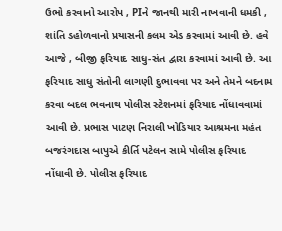ઉભો કરવાનો આરોપ , PIને જાનથી મારી નાખવાની ધમકી , શાંતિ ડહોળવાનો પ્રયાસની કલમ એડ કરવામાં આવી છે. હવે આજે , બીજી ફરિયાદ સાધુ-સંત દ્વારા કરવામાં આવી છે. આ ફરિયાદ સાધુ સંતોની લાગણી દુભાવવા પર અને તેમને બદનામ કરવા બદલ ભવનાથ પોલીસ સ્ટેશનમાં ફરિયાદ નોંધાવવામાં આવી છે. પ્રભાસ પાટણ નિરાલી ખોડિયાર આશ્રમના મહંત બજરંગદાસ બાપુએ કીર્તિ પટેલન સામે પોલીસ ફરિયાદ નોંધાવી છે. પોલીસ ફરિયાદ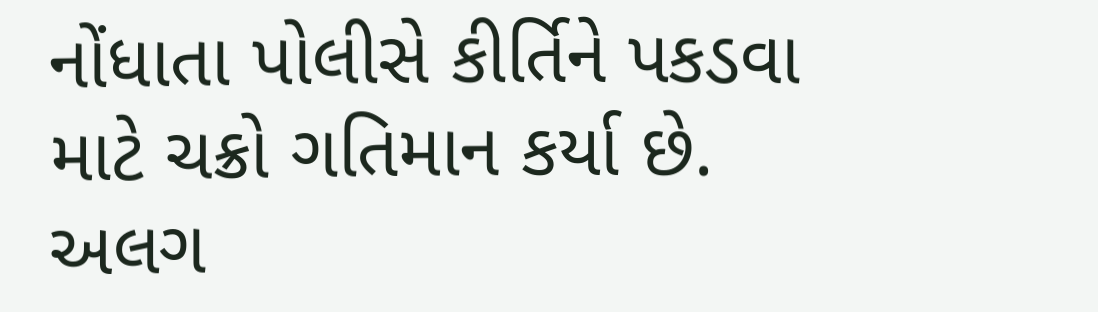નોંધાતા પોલીસે કીર્તિને પકડવા માટે ચક્રો ગતિમાન કર્યા છે. અલગ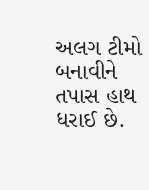અલગ ટીમો બનાવીને તપાસ હાથ ધરાઈ છે.